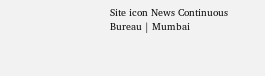Site icon News Continuous Bureau | Mumbai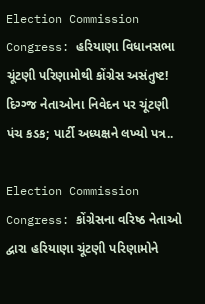Election Commission Congress: હરિયાણા વિધાનસભા ચૂંટણી પરિણામોથી કોંગ્રેસ અસંતુષ્ટ! દિગ્ગ્જ નેતાઓના નિવેદન પર ચૂંટણી પંચ કડક; પાર્ટી અધ્યક્ષને લખ્યો પત્ર..

Election Commission Congress: કોંગ્રેસના વરિષ્ઠ નેતાઓ દ્વારા હરિયાણા ચૂંટણી પરિણામોને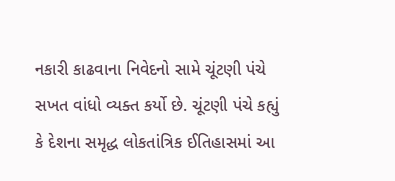નકારી કાઢવાના નિવેદનો સામે ચૂંટણી પંચે સખત વાંધો વ્યક્ત કર્યો છે. ચૂંટણી પંચે કહ્યું કે દેશના સમૃદ્ધ લોકતાંત્રિક ઈતિહાસમાં આ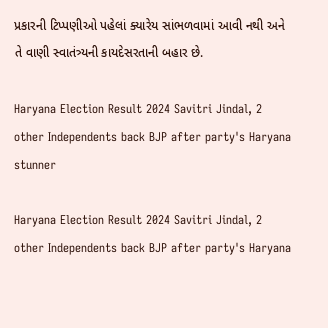પ્રકારની ટિપ્પણીઓ પહેલાં ક્યારેય સાંભળવામાં આવી નથી અને તે વાણી સ્વાતંત્ર્યની કાયદેસરતાની બહાર છે.

Haryana Election Result 2024 Savitri Jindal, 2 other Independents back BJP after party's Haryana stunner

Haryana Election Result 2024 Savitri Jindal, 2 other Independents back BJP after party's Haryana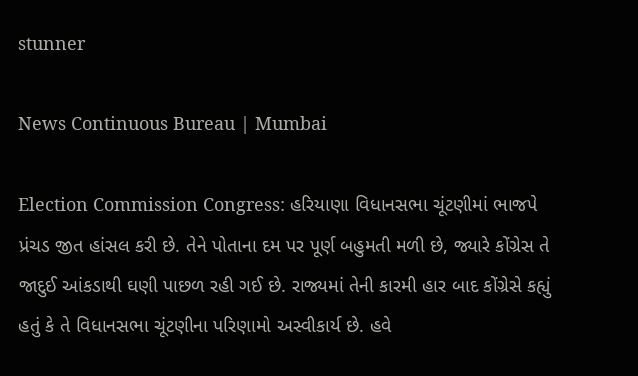stunner

News Continuous Bureau | Mumbai

Election Commission Congress: હરિયાણા વિધાનસભા ચૂંટણીમાં ભાજપે પ્રંચડ જીત હાંસલ કરી છે. તેને પોતાના દમ પર પૂર્ણ બહુમતી મળી છે, જ્યારે કોંગ્રેસ તે જાદુઈ આંકડાથી ઘણી પાછળ રહી ગઈ છે. રાજ્યમાં તેની કારમી હાર બાદ કોંગ્રેસે કહ્યું હતું કે તે વિધાનસભા ચૂંટણીના પરિણામો અસ્વીકાર્ય છે. હવે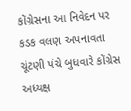કોંગ્રેસના આ નિવેદન પર કડક વલણ અપનાવતા ચૂંટણી પંચે બુધવારે કોંગ્રેસ અધ્યક્ષ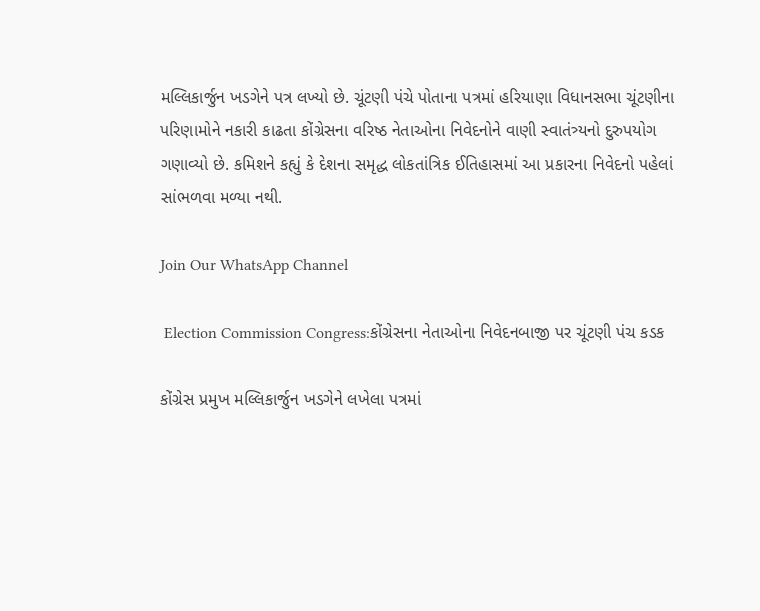મલ્લિકાર્જુન ખડગેને પત્ર લખ્યો છે. ચૂંટણી પંચે પોતાના પત્રમાં હરિયાણા વિધાનસભા ચૂંટણીના પરિણામોને નકારી કાઢતા કોંગ્રેસના વરિષ્ઠ નેતાઓના નિવેદનોને વાણી સ્વાતંત્ર્યનો દુરુપયોગ ગણાવ્યો છે. કમિશને કહ્યું કે દેશના સમૃદ્ધ લોકતાંત્રિક ઈતિહાસમાં આ પ્રકારના નિવેદનો પહેલાં સાંભળવા મળ્યા નથી.

Join Our WhatsApp Channel

 Election Commission Congress:કોંગ્રેસના નેતાઓના નિવેદનબાજી પર ચૂંટણી પંચ કડક

કોંગ્રેસ પ્રમુખ મલ્લિકાર્જુન ખડગેને લખેલા પત્રમાં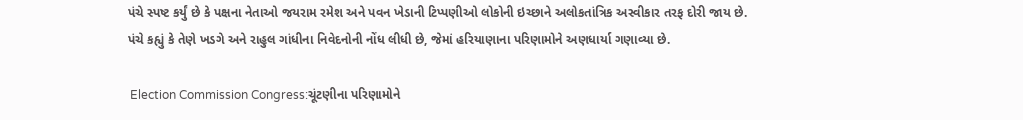પંચે સ્પષ્ટ કર્યું છે કે પક્ષના નેતાઓ જયરામ રમેશ અને પવન ખેડાની ટિપ્પણીઓ લોકોની ઇચ્છાને અલોકતાંત્રિક અસ્વીકાર તરફ દોરી જાય છે. પંચે કહ્યું કે તેણે ખડગે અને રાહુલ ગાંધીના નિવેદનોની નોંધ લીધી છે, જેમાં હરિયાણાના પરિણામોને અણધાર્યા ગણાવ્યા છે.

 Election Commission Congress:ચૂંટણીના પરિણામોને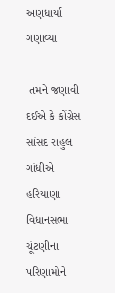અણધાર્યા ગણાવ્યા

 તમને જણાવી દઈએ કે કોંગ્રેસ સાંસદ રાહુલ ગાંધીએ હરિયાણા વિધાનસભા ચૂંટણીના પરિણામોને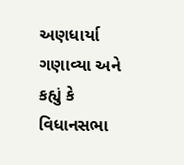અણધાર્યા ગણાવ્યા અને કહ્યું કે વિધાનસભા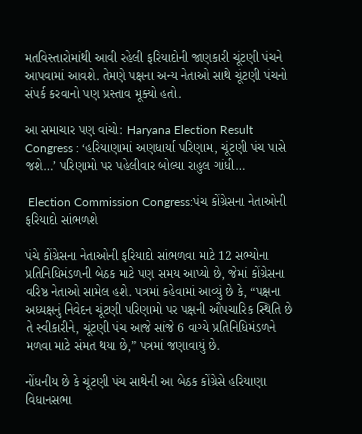મતવિસ્તારોમાંથી આવી રહેલી ફરિયાદોની જાણકારી ચૂંટણી પંચને આપવામાં આવશે. તેમણે પક્ષના અન્ય નેતાઓ સાથે ચૂંટણી પંચનો સંપર્ક કરવાનો પણ પ્રસ્તાવ મૂક્યો હતો.

આ સમાચાર પણ વાંચો: Haryana Election Result Congress : ‘હરિયાણામાં અણધાર્યા પરિણામ, ચૂંટણી પંચ પાસે જશે…’ પરિણામો પર પહેલીવાર બોલ્યા રાહુલ ગાંધી…

 Election Commission Congress:પંચ કોંગ્રેસના નેતાઓની ફરિયાદો સાંભળશે

પંચે કોંગ્રેસના નેતાઓની ફરિયાદો સાંભળવા માટે 12 સભ્યોના પ્રતિનિધિમંડળની બેઠક માટે પણ સમય આપ્યો છે, જેમાં કોંગ્રેસના વરિષ્ઠ નેતાઓ સામેલ હશે. પત્રમાં કહેવામાં આવ્યું છે કે, “પક્ષના અધ્યક્ષનું નિવેદન ચૂંટણી પરિણામો પર પક્ષની ઔપચારિક સ્થિતિ છે તે સ્વીકારીને, ચૂંટણી પંચ આજે સાંજે 6 વાગ્યે પ્રતિનિધિમંડળને મળવા માટે સંમત થયા છે,” પત્રમાં જણાવાયું છે.

નોંધનીય છે કે ચૂંટણી પંચ સાથેની આ બેઠક કોંગ્રેસે હરિયાણા વિધાનસભા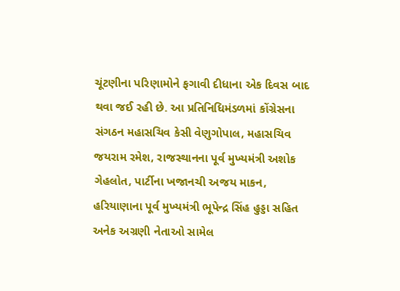ચૂંટણીના પરિણામોને ફગાવી દીધાના એક દિવસ બાદ થવા જઈ રહી છે. આ પ્રતિનિધિમંડળમાં કોંગ્રેસના સંગઠન મહાસચિવ કેસી વેણુગોપાલ, મહાસચિવ જયરામ રમેશ, રાજસ્થાનના પૂર્વ મુખ્યમંત્રી અશોક ગેહલોત, પાર્ટીના ખજાનચી અજય માકન, હરિયાણાના પૂર્વ મુખ્યમંત્રી ભૂપેન્દ્ર સિંહ હુડ્ડા સહિત અનેક અગ્રણી નેતાઓ સામેલ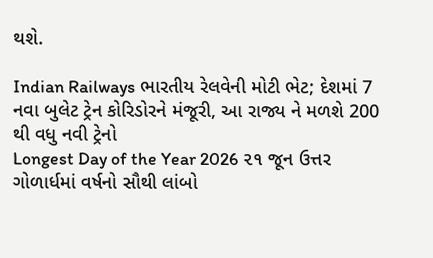થશે.

Indian Railways ભારતીય રેલવેની મોટી ભેટ; દેશમાં 7 નવા બુલેટ ટ્રેન કોરિડોરને મંજૂરી, આ રાજ્ય ને મળશે 200 થી વધુ નવી ટ્રેનો
Longest Day of the Year 2026 ૨૧ જૂન ઉત્તર ગોળાર્ધમાં વર્ષનો સૌથી લાંબો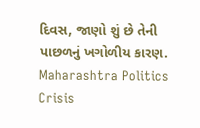દિવસ, જાણો શું છે તેની પાછળનું ખગોળીય કારણ.
Maharashtra Politics Crisis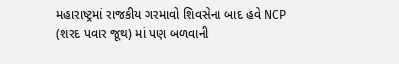મહારાષ્ટ્રમાં રાજકીય ગરમાવો શિવસેના બાદ હવે NCP (શરદ પવાર જૂથ) માં પણ બળવાની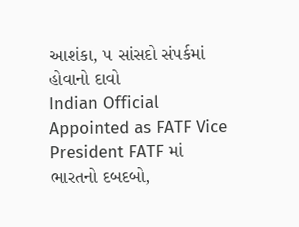આશંકા, ૫ સાંસદો સંપર્કમાં હોવાનો દાવો
Indian Official Appointed as FATF Vice President FATF માં ભારતનો દબદબો,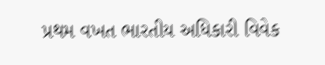પ્રથમ વખત ભારતીય અધિકારી વિવેક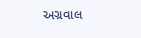અગ્રવાલ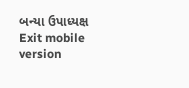બન્યા ઉપાધ્યક્ષ
Exit mobile version